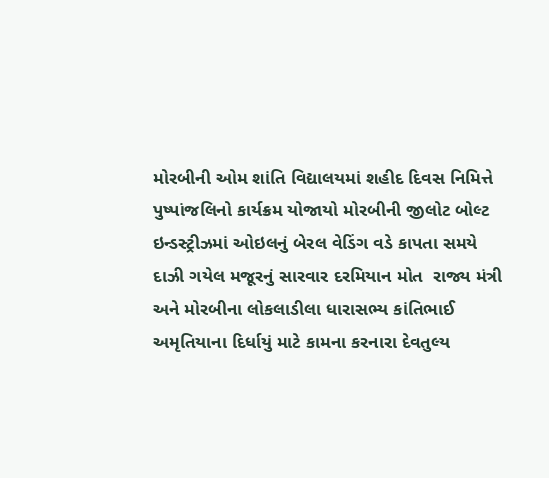મોરબીની ઓમ શાંતિ વિદ્યાલયમાં શહીદ દિવસ નિમિત્તે પુષ્પાંજલિનો કાર્યક્રમ યોજાયો મોરબીની જીલોટ બોલ્ટ ઇન્ડસ્ટ્રીઝમાં ઓઇલનું બેરલ વેડિંગ વડે કાપતા સમયે દાઝી ગયેલ મજૂરનું સારવાર દરમિયાન મોત  રાજ્ય મંત્રી અને મોરબીના લોકલાડીલા ધારાસભ્ય કાંતિભાઈ અમૃતિયાના દિર્ધાયું માટે કામના કરનારા દેવતુલ્ય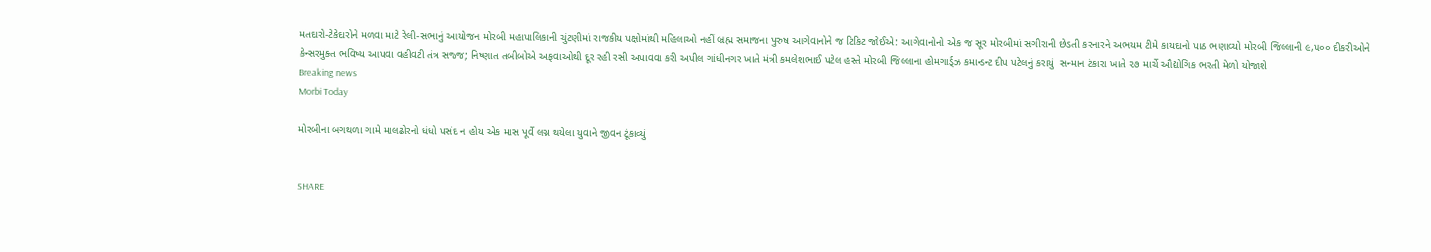મતદારો-ટેકેદારોને મળવા માટે રેલી-સભાનું આયોજન મોરબી મહાપાલિકાની ચુંટણીમાં રાજકીય પક્ષોમાંથી મહિલાઓ નહીં બ્રહ્મ સમાજના પુરુષ આગેવાનોને જ ટિકિટ જોઈએ: આગેવાનોનો એક જ સૂર મોરબીમાં સગીરાની છેડતી કરનારને અભયમ ટીમે કાયદાનો પાઠ ભણાવ્યો મોરબી જિલ્લાની ૯,૫૦૦ દીકરીઓને કેન્સરમુક્ત ભવિષ્ય આપવા વહીવટી તંત્ર સજ્જ; નિષ્ણાત તબીબોએ અફવાઓથી દૂર રહી રસી અપાવવા કરી અપીલ ગાંધીનગર ખાતે મંત્રી કમલેશભાઈ પટેલ હસ્તે મોરબી જિલ્લાના હોમગાર્ડ્ઝ કમાન્ડન્ટ દીપ પટેલનું કરાયું  સન્માન ટંકારા ખાતે ૨૭ માર્ચે ઔદ્યોગિક ભરતી મેળો યોજાશે
Breaking news
Morbi Today

મોરબીના બગથળા ગામે માલઢોરનો ધંધો પસંદ ન હોય એક માસ પૂર્વે લગ્ન થયેલા યુવાને જીવન ટૂંકાવ્યું


SHARE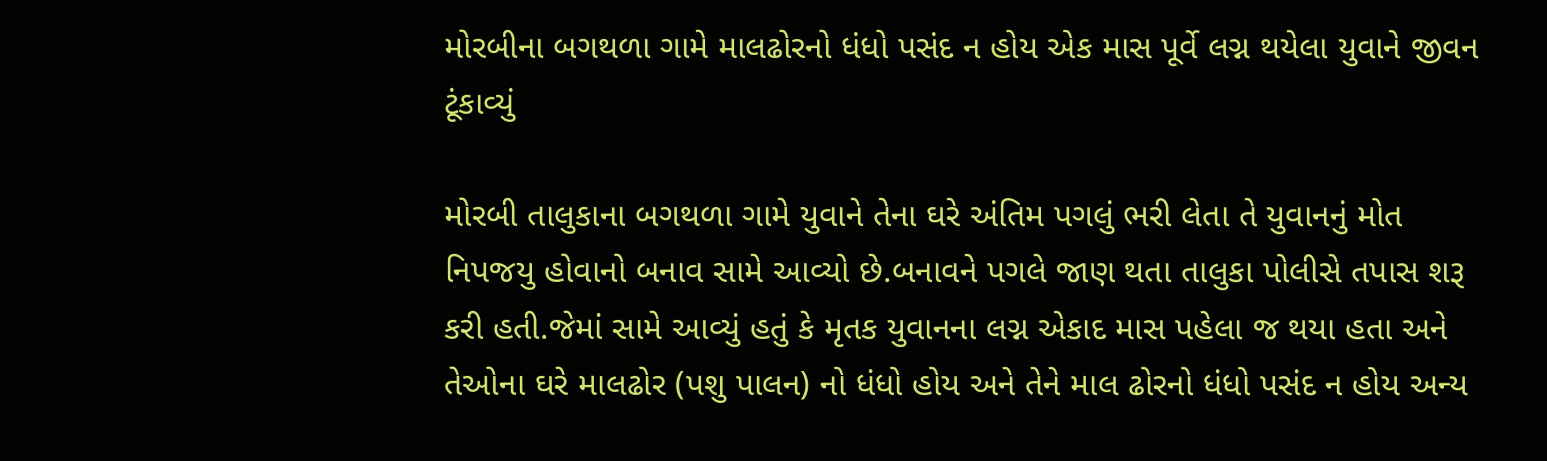મોરબીના બગથળા ગામે માલઢોરનો ધંધો પસંદ ન હોય એક માસ પૂર્વે લગ્ન થયેલા યુવાને જીવન ટૂંકાવ્યું

મોરબી તાલુકાના બગથળા ગામે યુવાને તેના ઘરે અંતિમ પગલું ભરી લેતા તે યુવાનનું મોત નિપજયુ હોવાનો બનાવ સામે આવ્યો છે.બનાવને પગલે જાણ થતા તાલુકા પોલીસે તપાસ શરૂ કરી હતી.જેમાં સામે આવ્યું હતું કે મૃતક યુવાનના લગ્ન એકાદ માસ પહેલા જ થયા હતા અને તેઓના ઘરે માલઢોર (પશુ પાલન) નો ધંધો હોય અને તેને માલ ઢોરનો ધંધો પસંદ ન હોય અન્ય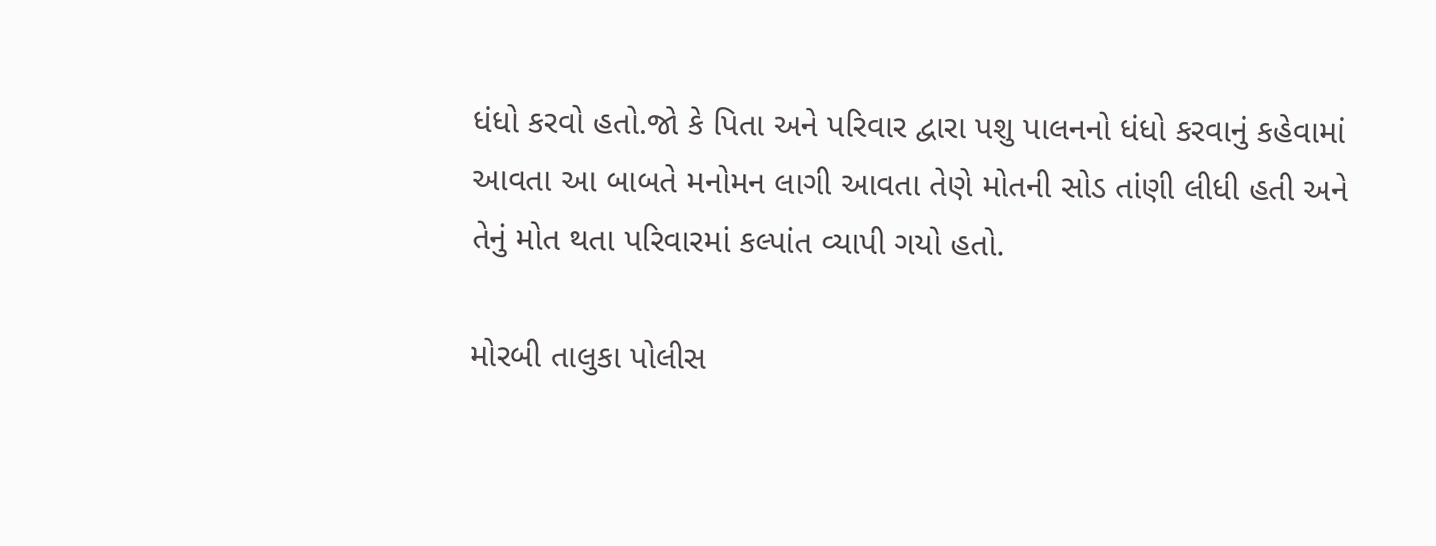ધંધો કરવો હતો.જો કે પિતા અને પરિવાર દ્વારા પશુ પાલનનો ધંધો કરવાનું કહેવામાં આવતા આ બાબતે મનોમન લાગી આવતા તેણે મોતની સોડ તાંણી લીધી હતી અને તેનું મોત થતા પરિવારમાં કલ્પાંત વ્યાપી ગયો હતો.

મોરબી તાલુકા પોલીસ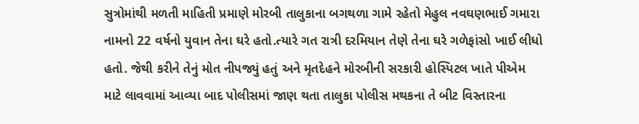સુત્રોમાંથી મળતી માહિતી પ્રમાણે મોરબી તાલુકાના બગથળા ગામે રહેતો મેહુલ નવઘણભાઈ ગમારા નામનો 22 વર્ષનો યુવાન તેના ઘરે હતો.ત્યારે ગત રાત્રી દરમિયાન તેણે તેના ઘરે ગળેફાંસો ખાઈ લીધો હતો. જેથી કરીને તેનું મોત નીપજ્યું હતું અને મૃતદેહને મોરબીની સરકારી હોસ્પિટલ ખાતે પીએમ માટે લાવવામાં આવ્યા બાદ પોલીસમાં જાણ થતા તાલુકા પોલીસ મથકના તે બીટ વિસ્તારના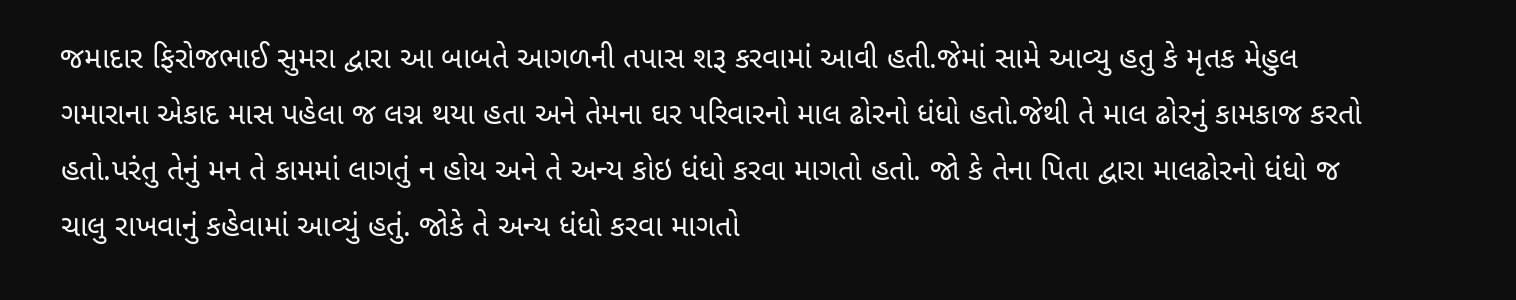જમાદાર ફિરોજભાઈ સુમરા દ્વારા આ બાબતે આગળની તપાસ શરૂ કરવામાં આવી હતી.જેમાં સામે આવ્યુ હતુ કે મૃતક મેહુલ ગમારાના એકાદ માસ પહેલા જ લગ્ન થયા હતા અને તેમના ઘર પરિવારનો માલ ઢોરનો ધંધો હતો.જેથી તે માલ ઢોરનું કામકાજ કરતો હતો.પરંતુ તેનું મન તે કામમાં લાગતું ન હોય અને તે અન્ય કોઇ ધંધો કરવા માગતો હતો. જો કે તેના પિતા દ્વારા માલઢોરનો ધંધો જ ચાલુ રાખવાનું કહેવામાં આવ્યું હતું. જોકે તે અન્ય ધંધો કરવા માગતો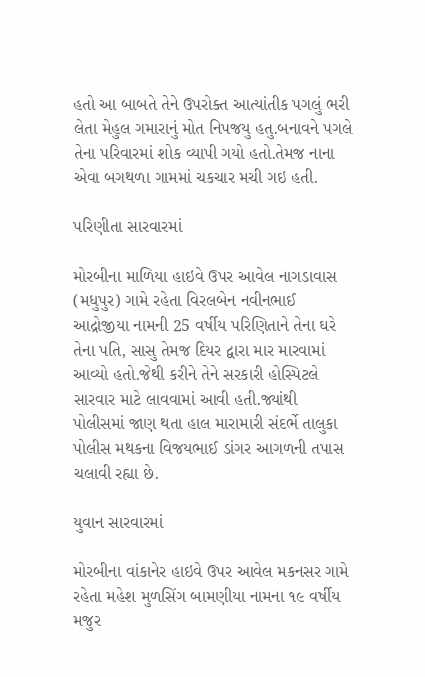હતો આ બાબતે તેને ઉપરોક્ત આત્યાંતીક પગલું ભરી લેતા મેહુલ ગમારાનું મોત નિપજયુ હતુ.બનાવને પગલે તેના પરિવારમાં શોક વ્યાપી ગયો હતો.તેમજ નાના એવા બગથળા ગામમાં ચકચાર મચી ગઇ હતી.

પરિણીતા સારવારમાં

મોરબીના માળિયા હાઇવે ઉપર આવેલ નાગડાવાસ (મધુપુર) ગામે રહેતા વિરલબેન નવીનભાઈ આદ્રોજીયા નામની 25 વર્ષીય પરિણિતાને તેના ઘરે તેના પતિ, સાસુ તેમજ દિયર દ્વારા માર મારવામાં આવ્યો હતો.જેથી કરીને તેને સરકારી હોસ્પિટલે સારવાર માટે લાવવામાં આવી હતી.જ્યાંથી પોલીસમાં જાણ થતા હાલ મારામારી સંદર્ભે તાલુકા પોલીસ મથકના વિજયભાઈ ડાંગર આગળની તપાસ ચલાવી રહ્યા છે.

યુવાન સારવારમાં

મોરબીના વાંકાનેર હાઇવે ઉપર આવેલ મકનસર ગામે રહેતા મહેશ મુળસિંગ બામણીયા નામના ૧૯ વર્ષીય મજુર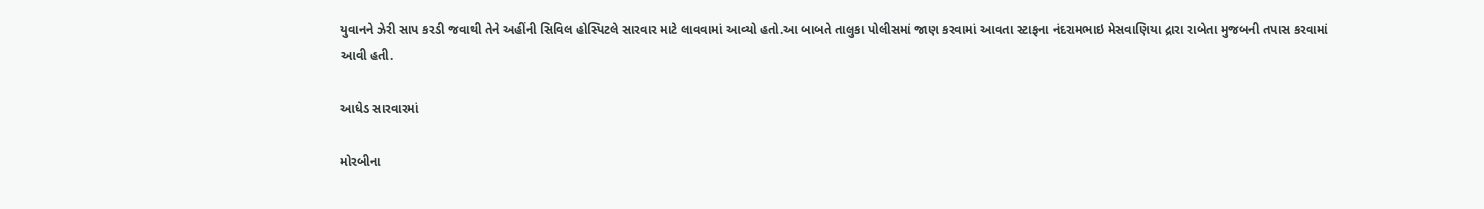યુવાનને ઝેરી સાપ કરડી જવાથી તેને અહીંની સિવિલ હોસ્પિટલે સારવાર માટે લાવવામાં આવ્યો હતો.આ બાબતે તાલુકા પોલીસમાં જાણ કરવામાં આવતા સ્ટાફના નંદરામભાઇ મેસવાણિયા દ્રારા રાબેતા મુજબની તપાસ કરવામાં આવી હતી.

આધેડ સારવારમાં

મોરબીના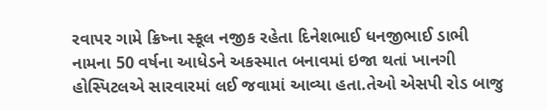રવાપર ગામે ક્રિષ્ના સ્કૂલ નજીક રહેતા દિનેશભાઈ ધનજીભાઈ ડાભી નામના 50 વર્ષના આધેડને અકસ્માત બનાવમાં ઇજા થતાં ખાનગી હોસ્પિટલએ સારવારમાં લઈ જવામાં આવ્યા હતા.તેઓ એસપી રોડ બાજુ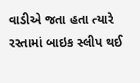વાડીએ જતા હતા ત્યારે રસ્તામાં બાઇક સ્લીપ થઈ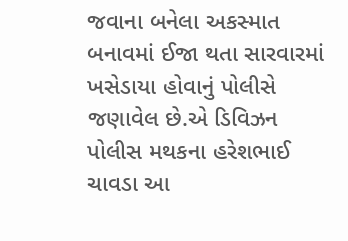જવાના બનેલા અકસ્માત બનાવમાં ઈજા થતા સારવારમાં ખસેડાયા હોવાનું પોલીસે જણાવેલ છે.એ ડિવિઝન પોલીસ મથકના હરેશભાઈ ચાવડા આ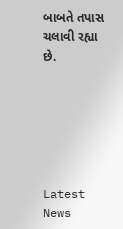બાબતે તપાસ ચલાવી રહ્યા છે.






Latest News